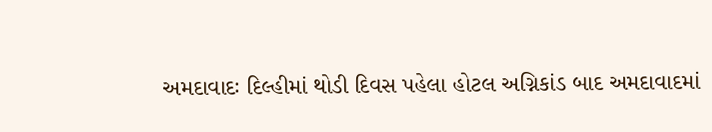અમદાવાદઃ દિલ્હીમાં થોડી દિવસ પહેલા હોટલ અગ્નિકાંડ બાદ અમદાવાદમાં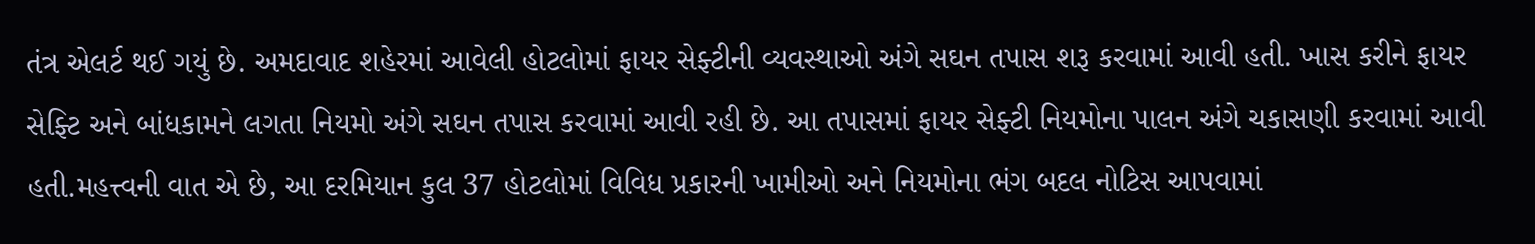તંત્ર એલર્ટ થઈ ગયું છે. અમદાવાદ શહેરમાં આવેલી હોટલોમાં ફાયર સેફ્ટીની વ્યવસ્થાઓ અંગે સઘન તપાસ શરૂ કરવામાં આવી હતી. ખાસ કરીને ફાયર સેફ્ટિ અને બાંધકામને લગતા નિયમો અંગે સઘન તપાસ કરવામાં આવી રહી છે. આ તપાસમાં ફાયર સેફ્ટી નિયમોના પાલન અંગે ચકાસણી કરવામાં આવી હતી.મહત્ત્વની વાત એ છે, આ દરમિયાન કુલ 37 હોટલોમાં વિવિધ પ્રકારની ખામીઓ અને નિયમોના ભંગ બદલ નોટિસ આપવામાં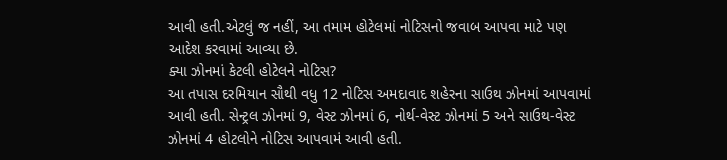આવી હતી.એટલું જ નહીં, આ તમામ હોટેલમાં નોટિસનો જવાબ આપવા માટે પણ આદેશ કરવામાં આવ્યા છે.
ક્યા ઝોનમાં કેટલી હોટેલને નોટિસ?
આ તપાસ દરમિયાન સૌથી વધુ 12 નોટિસ અમદાવાદ શહેરના સાઉથ ઝોનમાં આપવામાં આવી હતી. સેન્ટ્રલ ઝોનમાં 9, વેસ્ટ ઝોનમાં 6, નોર્થ-વેસ્ટ ઝોનમાં 5 અને સાઉથ-વેસ્ટ ઝોનમાં 4 હોટલોને નોટિસ આપવામં આવી હતી.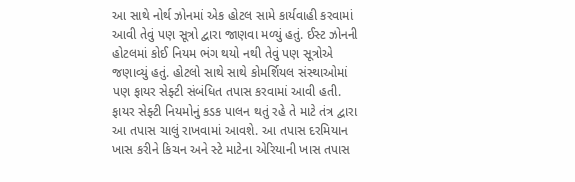આ સાથે નોર્થ ઝોનમાં એક હોટલ સામે કાર્યવાહી કરવામાં આવી તેવું પણ સૂત્રો દ્વારા જાણવા મળ્યું હતું. ઈસ્ટ ઝોનની હોટલમાં કોઈ નિયમ ભંગ થયો નથી તેવું પણ સૂત્રોએ જણાવ્યું હતું. હોટલો સાથે સાથે કોમર્શિયલ સંસ્થાઓમાં પણ ફાયર સેફ્ટી સંબંધિત તપાસ કરવામાં આવી હતી. ફાયર સેફ્ટી નિયમોનું કડક પાલન થતું રહે તે માટે તંત્ર દ્વારા આ તપાસ ચાલું રાખવામાં આવશે. આ તપાસ દરમિયાન ખાસ કરીને કિચન અને સ્ટે માટેના એરિયાની ખાસ તપાસ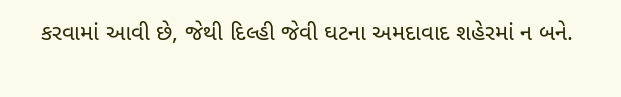કરવામાં આવી છે, જેથી દિલ્હી જેવી ઘટના અમદાવાદ શહેરમાં ન બને.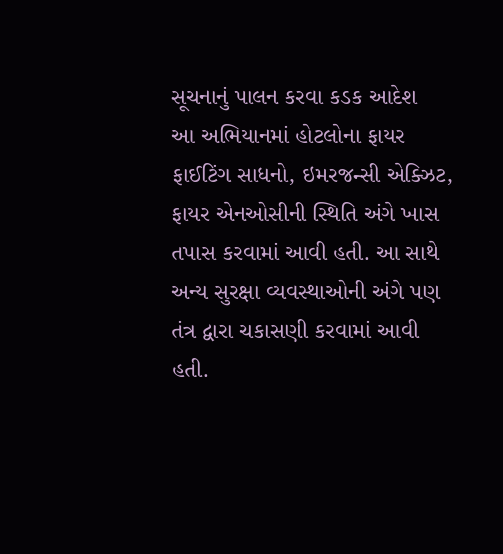સૂચનાનું પાલન કરવા કડક આદેશ
આ અભિયાનમાં હોટલોના ફાયર ફાઈટિંગ સાધનો, ઇમરજન્સી એક્ઝિટ, ફાયર એનઓસીની સ્થિતિ અંગે ખાસ તપાસ કરવામાં આવી હતી. આ સાથે અન્ય સુરક્ષા વ્યવસ્થાઓની અંગે પણ તંત્ર દ્વારા ચકાસણી કરવામાં આવી હતી.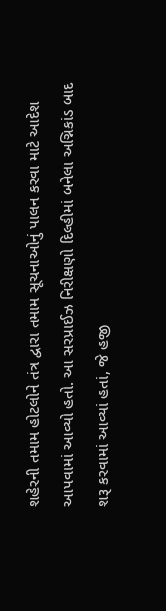શહેરની તમામ હોટલોને તંત્ર દ્વારા તમામ સૂચનાઓનું પાલન કરવા માટે આદેશ આપવામાં આવ્યો હતો. આ સરપ્રાઈઝ નિરીક્ષણો દિલ્હીમાં બનેલા અગ્નિકાંડ બાદ શરૂ કરવામાં આવ્યાં હતાં, જે હજી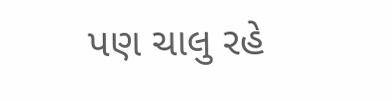પણ ચાલુ રહે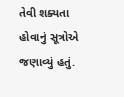તેવી શક્યતા હોવાનું સૂત્રોએ જણાવ્યું હતું.